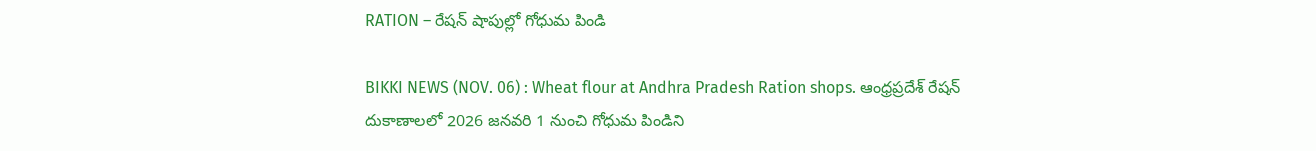RATION – రేషన్ షాపుల్లో గోధుమ పిండి

BIKKI NEWS (NOV. 06) : Wheat flour at Andhra Pradesh Ration shops. ఆంధ్రప్రదేశ్ రేషన్ దుకాణాలలో 2026 జనవరి 1 నుంచి గోధుమ పిండిని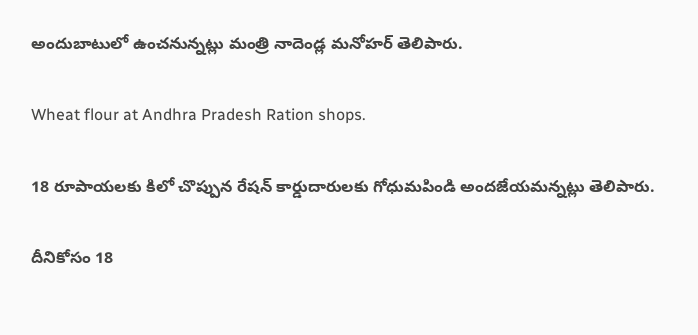అందుబాటులో ఉంచనున్నట్లు మంత్రి నాదెండ్ల మనోహర్ తెలిపారు.

Wheat flour at Andhra Pradesh Ration shops.

18 రూపాయలకు కిలో చొప్పున రేషన్ కార్డుదారులకు గోధుమపిండి అందజేయమన్నట్లు తెలిపారు.

దీనికోసం 18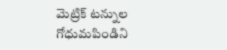మెట్రిక్ టన్నుల గోధుమపిండిని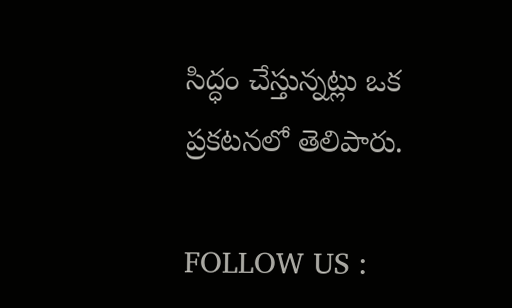సిద్ధం చేస్తున్నట్లు ఒక ప్రకటనలో తెలిపారు.

FOLLOW US :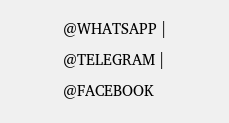@WHATSAPP | @TELEGRAM | @FACEBOOK